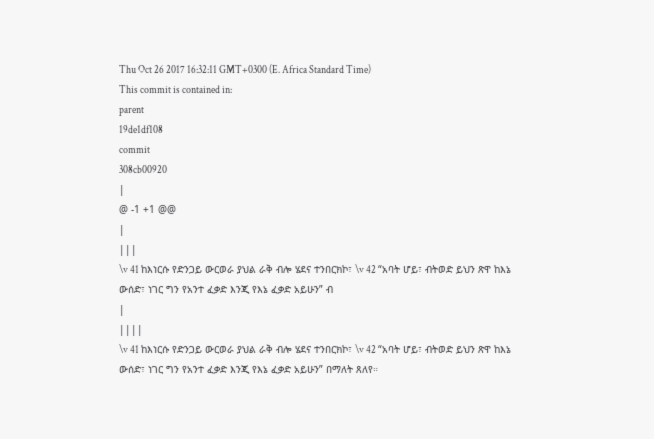Thu Oct 26 2017 16:32:11 GMT+0300 (E. Africa Standard Time)
This commit is contained in:
parent
19de1df108
commit
308cb00920
|
@ -1 +1 @@
|
|||
\v 41 ከእነርሱ የድንጋይ ውርወራ ያህል ራቅ ብሎ ሄደና ተንበርክኮ፣ \v 42 “አባት ሆይ፣ ብትወድ ይህን ጽዋ ከእኔ ውሰድ፣ ነገር ግን የአንተ ፈቃድ እንጂ የእኔ ፈቃድ አይሁን” ብ
|
||||
\v 41 ከእነርሱ የድንጋይ ውርወራ ያህል ራቅ ብሎ ሄደና ተንበርክኮ፣ \v 42 “አባት ሆይ፣ ብትወድ ይህን ጽዋ ከእኔ ውሰድ፣ ነገር ግን የአንተ ፈቃድ እንጂ የእኔ ፈቃድ አይሁን” በማለት ጸለየ።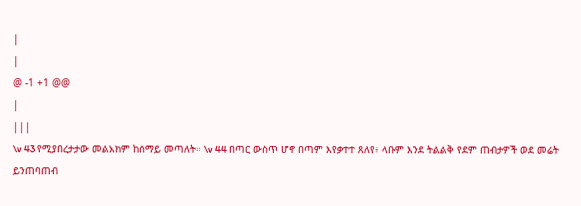|
|
@ -1 +1 @@
|
|||
\v 43 የሚያበረታታው መልአክም ከሰማይ መጣለት። \v 44 በጣር ውስጥ ሆኖ በጣም እየቃተተ ጸለየ፥ ላቡም እንደ ትልልቅ የደም ጠብታዎች ወደ መሬት ይንጠባጠብ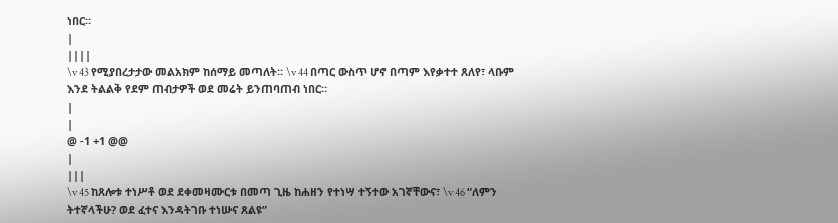ነበር።
|
||||
\v 43 የሚያበረታታው መልአክም ከሰማይ መጣለት። \v 44 በጣር ውስጥ ሆኖ በጣም እየቃተተ ጸለየ፣ ላቡም እንደ ትልልቅ የደም ጠብታዎች ወደ መሬት ይንጠባጠብ ነበር።
|
|
@ -1 +1 @@
|
|||
\v 45 ከጸሎቱ ተነሥቶ ወደ ደቀመዛሙርቱ በመጣ ጊዜ ከሐዘን የተነሣ ተኝተው አገኛቸውና፣ \v 46 “ለምን ትተኛላችሁ? ወደ ፈተና እንዳትገቡ ተነሡና ጸልዩ”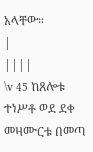አላቸው።
|
||||
\v 45 ከጸሎቱ ተነሥቶ ወደ ደቀ መዛሙርቱ በመጣ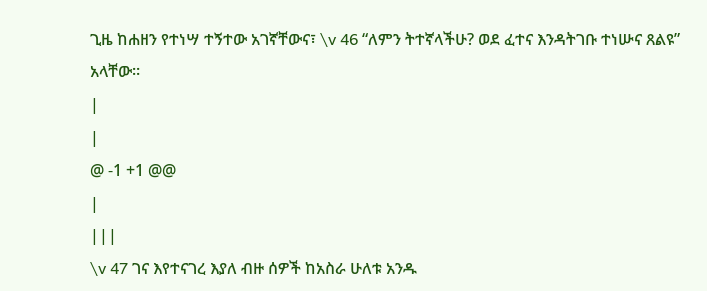ጊዜ ከሐዘን የተነሣ ተኝተው አገኛቸውና፣ \v 46 “ለምን ትተኛላችሁ? ወደ ፈተና እንዳትገቡ ተነሡና ጸልዩ” አላቸው።
|
|
@ -1 +1 @@
|
|||
\v 47 ገና እየተናገረ እያለ ብዙ ሰዎች ከአስራ ሁለቱ አንዱ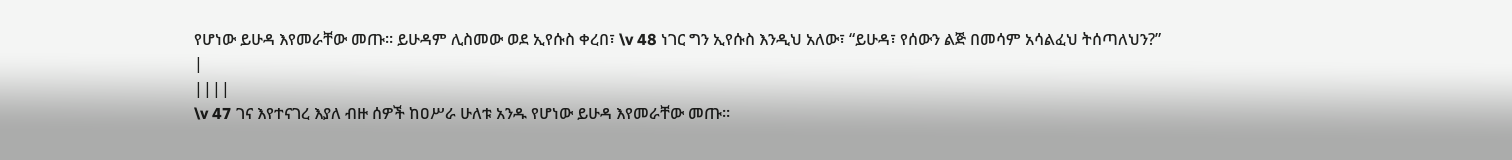የሆነው ይሁዳ እየመራቸው መጡ። ይሁዳም ሊስመው ወደ ኢየሱስ ቀረበ፣ \v 48 ነገር ግን ኢየሱስ እንዲህ አለው፣ “ይሁዳ፣ የሰውን ልጅ በመሳም አሳልፈህ ትሰጣለህን?”
|
||||
\v 47 ገና እየተናገረ እያለ ብዙ ሰዎች ከዐሥራ ሁለቱ አንዱ የሆነው ይሁዳ እየመራቸው መጡ።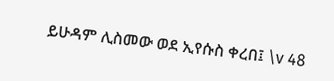ይሁዳም ሊስመው ወደ ኢየሱስ ቀረበ፤ \v 48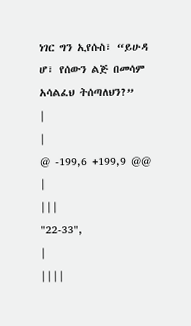ነገር ግን ኢየሱስ፣ “ይሁዳ ሆ፣ የሰውን ልጅ በመሳም አሳልፈህ ትሰጣለህን?”
|
|
@ -199,6 +199,9 @@
|
|||
"22-33",
|
||||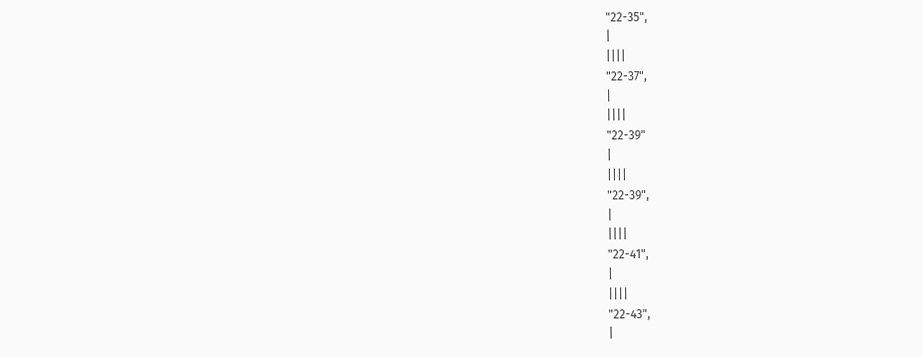"22-35",
|
||||
"22-37",
|
||||
"22-39"
|
||||
"22-39",
|
||||
"22-41",
|
||||
"22-43",
|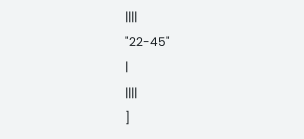||||
"22-45"
|
||||
]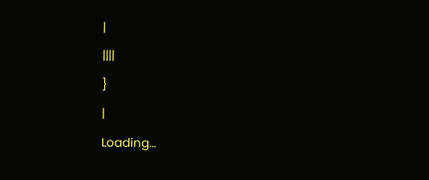|
||||
}
|
Loading…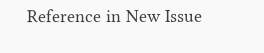Reference in New Issue